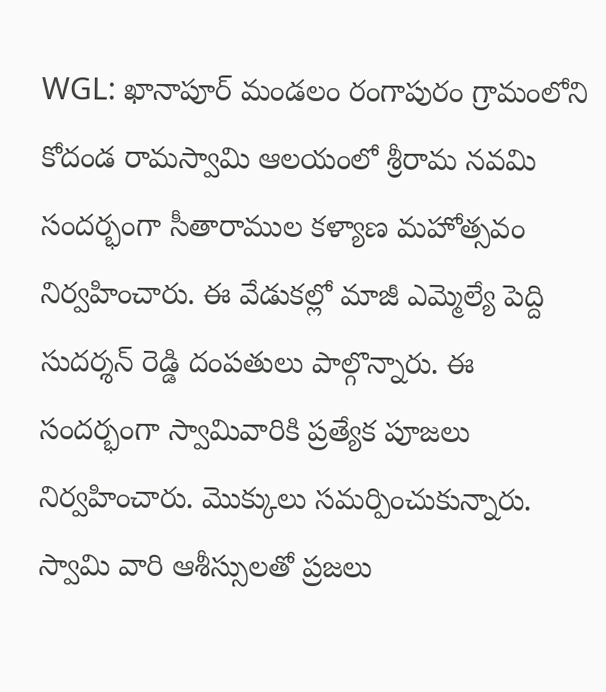WGL: ఖానాపూర్ మండలం రంగాపురం గ్రామంలోని కోదండ రామస్వామి ఆలయంలో శ్రీరామ నవమి సందర్భంగా సీతారాముల కళ్యాణ మహోత్సవం నిర్వహించారు. ఈ వేడుకల్లో మాజీ ఎమ్మెల్యే పెద్ది సుదర్శన్ రెడ్డి దంపతులు పాల్గొన్నారు. ఈ సందర్భంగా స్వామివారికి ప్రత్యేక పూజలు నిర్వహించారు. మొక్కులు సమర్పించుకున్నారు. స్వామి వారి ఆశీస్సులతో ప్రజలు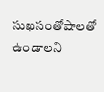సుఖసంతోషాలతో ఉండాలని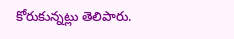కోరుకున్నట్లు తెలిపారు.